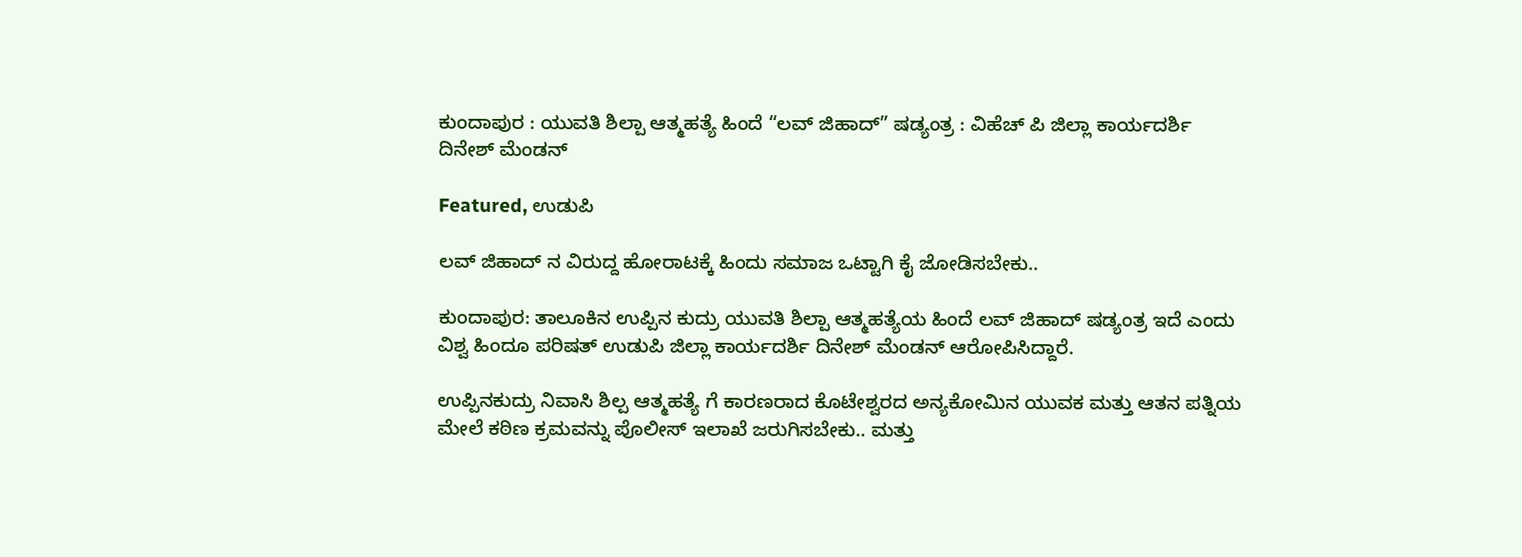ಕುಂದಾಪುರ : ಯುವತಿ ಶಿಲ್ಪಾ ಆತ್ಮಹತ್ಯೆ ಹಿಂದೆ “ಲವ್ ಜಿಹಾದ್” ಷಡ್ಯಂತ್ರ : ವಿಹೆಚ್‌ ಪಿ ಜಿಲ್ಲಾ ಕಾರ್ಯದರ್ಶಿ ದಿನೇಶ್‌ ಮೆಂಡನ್‌

Featured, ಉಡುಪಿ

ಲವ್ ಜಿಹಾದ್ ನ ವಿರುದ್ದ ಹೋರಾಟಕ್ಕೆ ಹಿಂದು ಸಮಾಜ ಒಟ್ಟಾಗಿ ಕೈ ಜೋಡಿಸಬೇಕು..

ಕುಂದಾಪುರ: ತಾಲೂಕಿನ ಉಪ್ಪಿನ ಕುದ್ರು ಯುವತಿ ಶಿಲ್ಪಾ ಆತ್ಮಹತ್ಯೆಯ ಹಿಂದೆ ಲವ್‌ ಜಿಹಾದ್‌ ಷಡ್ಯಂತ್ರ ಇದೆ ಎಂದು ವಿಶ್ವ ಹಿಂದೂ ಪರಿಷತ್‌ ಉಡುಪಿ ಜಿಲ್ಲಾ ಕಾರ್ಯದರ್ಶಿ ದಿನೇಶ್‌ ಮೆಂಡನ್‌ ಆರೋಪಿಸಿದ್ದಾರೆ.

ಉಪ್ಪಿನಕುದ್ರು ನಿವಾಸಿ ಶಿಲ್ಪ ಆತ್ಮಹತ್ಯೆ ಗೆ ಕಾರಣರಾದ ಕೊಟೇಶ್ವರದ ಅನ್ಯಕೋಮಿನ ಯುವಕ ಮತ್ತು ಆತನ ಪತ್ನಿಯ ಮೇಲೆ ಕಠಿಣ ಕ್ರಮವನ್ನು ಪೊಲೀಸ್ ಇಲಾಖೆ ಜರುಗಿಸಬೇಕು.. ಮತ್ತು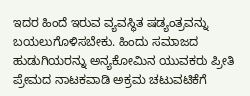ಇದರ ಹಿಂದೆ ಇರುವ ವ್ಯವಸ್ಥಿತ ಷಡ್ಯಂತ್ರವನ್ನು ಬಯಲುಗೊಳಿಸಬೇಕು. ಹಿಂದು ಸಮಾಜದ ಹುಡುಗಿಯರನ್ನು ಅನ್ಯಕೋಮಿನ ಯುವಕರು ಪ್ರೀತಿ ಪ್ರೇಮದ ನಾಟಕವಾಡಿ ಅಕ್ರಮ ಚಟುವಟಿಕೆಗೆ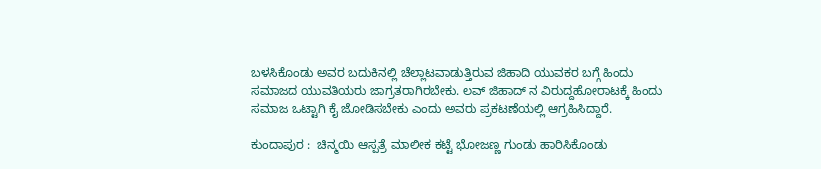ಬಳಸಿಕೊಂಡು ಅವರ ಬದುಕಿನಲ್ಲಿ ಚೆಲ್ಲಾಟವಾಡುತ್ತಿರುವ ಜಿಹಾದಿ ಯುವಕರ ಬಗ್ಗೆ ಹಿಂದು ಸಮಾಜದ ಯುವತಿಯರು ಜಾಗ್ರತರಾಗಿರಬೇಕು. ಲವ್ ಜಿಹಾದ್ ನ ವಿರುದ್ದಹೋರಾಟಕ್ಕೆ ಹಿಂದು ಸಮಾಜ ಒಟ್ಟಾಗಿ ಕೈ ಜೋಡಿಸಬೇಕು ಎಂದು ಅವರು ಪ್ರಕಟಣೆಯಲ್ಲಿ ಆಗ್ರಹಿಸಿದ್ದಾರೆ.

ಕುಂದಾಪುರ :  ಚಿನ್ಮಯಿ ಆಸ್ಪತ್ರೆ ಮಾಲೀಕ ಕಟ್ಟೆ ಭೋಜಣ್ಣ ಗುಂಡು ಹಾರಿಸಿಕೊಂಡು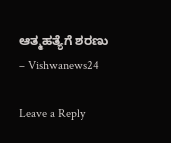ಆತ್ಮಹತ್ಯೆಗೆ ಶರಣು – Vishwanews24

Leave a Reply